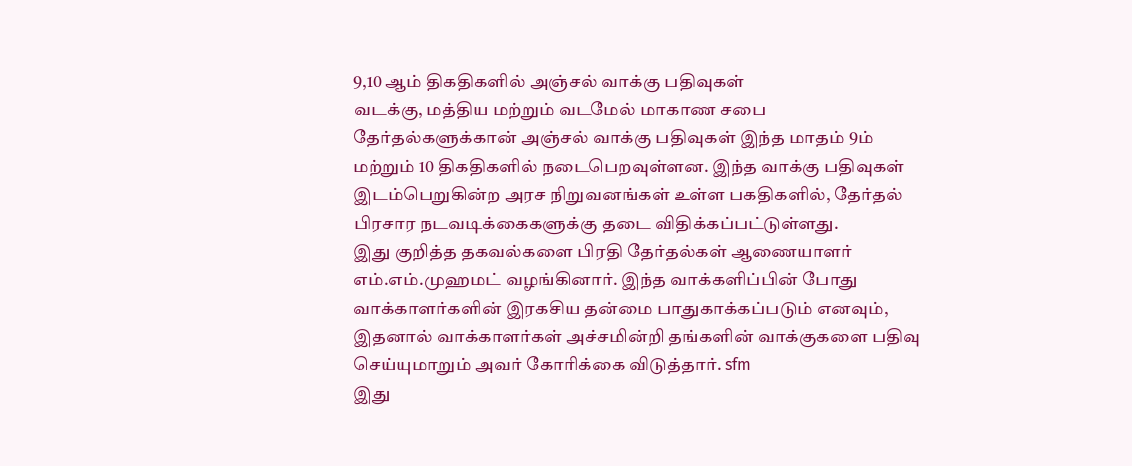9,10 ஆம் திகதிகளில் அஞ்சல் வாக்கு பதிவுகள்
வடக்கு, மத்திய மற்றும் வடமேல் மாகாண சபை தேர்தல்களுக்கான் அஞ்சல் வாக்கு பதிவுகள் இந்த மாதம் 9ம் மற்றும் 10 திகதிகளில் நடைபெறவுள்ளன. இந்த வாக்கு பதிவுகள் இடம்பெறுகின்ற அரச நிறுவனங்கள் உள்ள பகதிகளில், தேர்தல் பிரசார நடவடிக்கைகளுக்கு தடை விதிக்கப்பட்டுள்ளது.
இது குறித்த தகவல்களை பிரதி தேர்தல்கள் ஆணையாளர் எம்.எம்.முஹமட் வழங்கினார். இந்த வாக்களிப்பின் போது வாக்காளர்களின் இரகசிய தன்மை பாதுகாக்கப்படும் எனவும், இதனால் வாக்காளர்கள் அச்சமின்றி தங்களின் வாக்குகளை பதிவு செய்யுமாறும் அவர் கோரிக்கை விடுத்தார். sfm
இது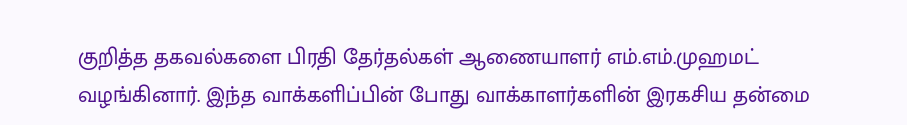குறித்த தகவல்களை பிரதி தேர்தல்கள் ஆணையாளர் எம்.எம்.முஹமட் வழங்கினார். இந்த வாக்களிப்பின் போது வாக்காளர்களின் இரகசிய தன்மை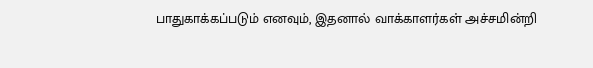பாதுகாக்கப்படும் எனவும், இதனால் வாக்காளர்கள் அச்சமின்றி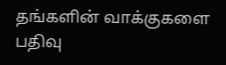தங்களின் வாக்குகளை பதிவு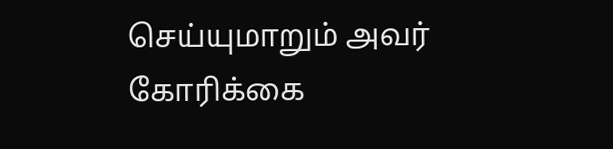செய்யுமாறும் அவர் கோரிக்கை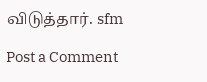விடுத்தார். sfm

Post a Comment